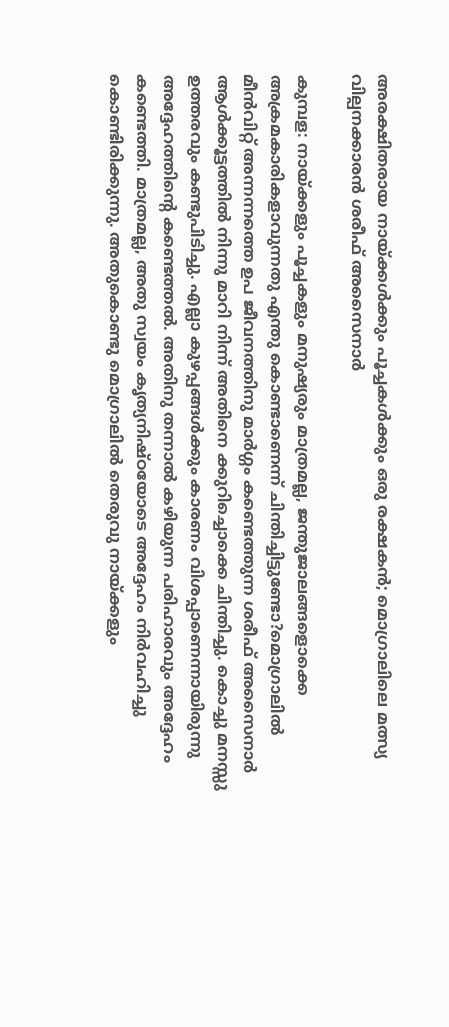അരക്ഷിതരായ നായ്ക്കൾക്കും പൂച്ചകൾക്കും ഒരു രക്ഷകൻ; മൊഗ്രാലിലെ മത്സ്യ വില്പനക്കാരൻ ശരീഫ് അസൈനാർ

കുമ്പള: നായ്ക്കളും പൂച്ചകളും മനുഷ്യരും മാത്രമല്ല, ജന്തുജാലങ്ങളൊക്കെ അക്രമകാരികളാവുന്നതു എന്തു കൊണ്ടാണെന്ന് ചിന്തിച്ചിട്ടുണ്ടോ?മൊഗ്രാലിൽ മീൻവിറ്റ് അന്നന്നത്തെ ഉപ ജീവനത്തിനു മാർഗ്ഗം കണ്ടെത്തുന്ന ശരീഫ് അസൈനാർ ആൾക്കൂട്ടത്തിൽ നിന്നു മാറി നിന്ന് അതിനെ ക്കുറിച്ചൊക്കെ ചിന്തിച്ചു. കൊച്ചു മനസ്സു ഉത്തരവും കണ്ടുപിടിച്ചു. എല്ലാ കുഴപ്പങ്ങൾക്കും കാരണം വിശപ്പാണെന്നായിരുന്നു അദ്ദേഹത്തിന്റെ കണ്ടെത്തൽ. അതിനു തന്നാൽ കഴിയുന്ന പരിഹാരവും അദ്ദേഹം കണ്ടെത്തി. മാത്രമല്ല, അതു സ്വയം കൃത്യനിഷ്ഠയോടെ അദ്ദേഹം നിർവഹിച്ചു കൊണ്ടിരിക്കുന്നു. അതുകൊണ്ടു മൊഗ്രാലിൽ തെരുവു നായ്ക്കളും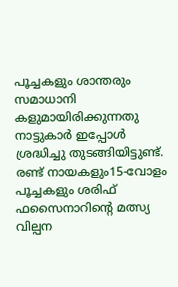പൂച്ചകളും ശാന്തരും സമാധാനി കളുമായിരിക്കുന്നതു നാട്ടുകാർ ഇപ്പോൾ ശ്രദ്ധിച്ചു തുടങ്ങിയിട്ടുണ്ട്.
രണ്ട് നായകളും15-വോളം പൂച്ചകളും ശരിഫ് ഫസൈനാറിന്റെ മത്സ്യ വില്പന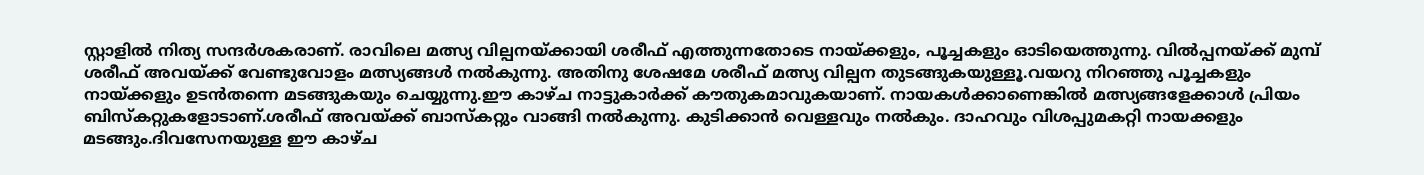സ്റ്റാളിൽ നിത്യ സന്ദർശകരാണ്. രാവിലെ മത്സ്യ വില്പനയ്ക്കായി ശരീഫ് എത്തുന്നതോടെ നായ്ക്കളും, പൂച്ചകളും ഓടിയെത്തുന്നു. വിൽപ്പനയ്ക്ക് മുമ്പ് ശരീഫ് അവയ്ക്ക് വേണ്ടുവോളം മത്സ്യങ്ങൾ നൽകുന്നു. അതിനു ശേഷമേ ശരീഫ് മത്സ്യ വില്പന തുടങ്ങുകയുള്ളൂ.വയറു നിറഞ്ഞു പൂച്ചകളും നായ്ക്കളും ഉടൻതന്നെ മടങ്ങുകയും ചെയ്യുന്നു.ഈ കാഴ്ച നാട്ടുകാർക്ക് കൗതുകമാവുകയാണ്. നായകൾക്കാണെങ്കിൽ മത്സ്യങ്ങളേക്കാൾ പ്രിയം ബിസ്കറ്റുകളോടാണ്.ശരീഫ് അവയ്ക്ക് ബാസ്കറ്റും വാങ്ങി നൽകുന്നു. കുടിക്കാൻ വെള്ളവും നൽകും. ദാഹവും വിശപ്പുമകറ്റി നായക്കളും മടങ്ങും.ദിവസേനയുള്ള ഈ കാഴ്ച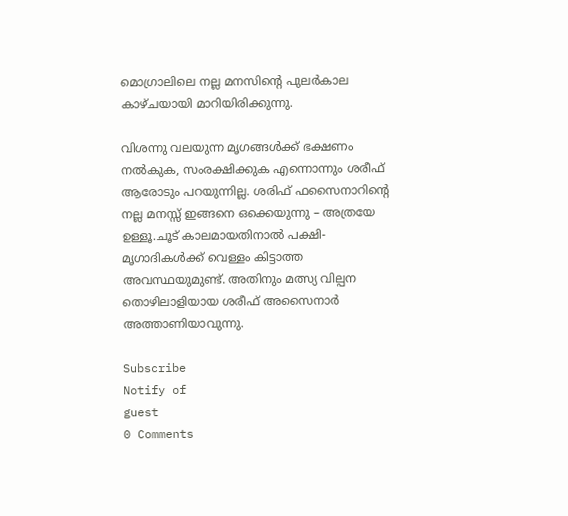മൊഗ്രാലിലെ നല്ല മനസിന്റെ പുലർകാല കാഴ്ചയായി മാറിയിരിക്കുന്നു.

വിശന്നു വലയുന്ന മൃഗങ്ങൾക്ക് ഭക്ഷണം നൽകുക, സംരക്ഷിക്കുക എന്നൊന്നും ശരീഫ് ആരോടും പറയുന്നില്ല. ശരിഫ് ഫസൈനാറിന്റെ നല്ല മനസ്സ് ഇങ്ങനെ ഒക്കെയുന്നു – അത്രയേ ഉള്ളൂ.ചൂട് കാലമായതിനാൽ പക്ഷി-മൃഗാദികൾക്ക് വെള്ളം കിട്ടാത്ത അവസ്ഥയുമുണ്ട്. അതിനും മത്സ്യ വില്പന തൊഴിലാളിയായ ശരീഫ് അസൈനാർ അത്താണിയാവുന്നു.

Subscribe
Notify of
guest
0 Comments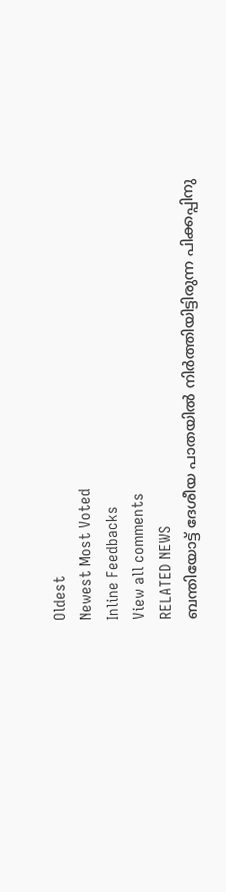Oldest
Newest Most Voted
Inline Feedbacks
View all comments
RELATED NEWS
ബന്തിയോട്ട് ദേശീയ പാതയില്‍ നിര്‍ത്തിയിട്ടിരുന്ന പിക്കപ്പിനു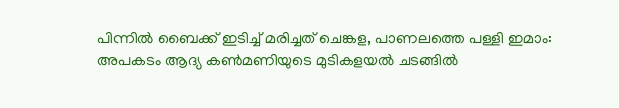പിന്നില്‍ ബൈക്ക് ഇടിച്ച് മരിച്ചത് ചെങ്കള, പാണലത്തെ പള്ളി ഇമാം: അപകടം ആദ്യ കണ്‍മണിയുടെ മുടികളയല്‍ ചടങ്ങില്‍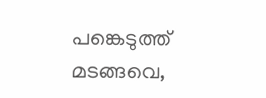പങ്കെടുത്ത് മടങ്ങവെ,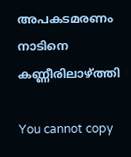അപകടമരണം നാടിനെ കണ്ണീരിലാഴ്ത്തി

You cannot copy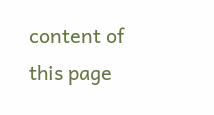content of this page